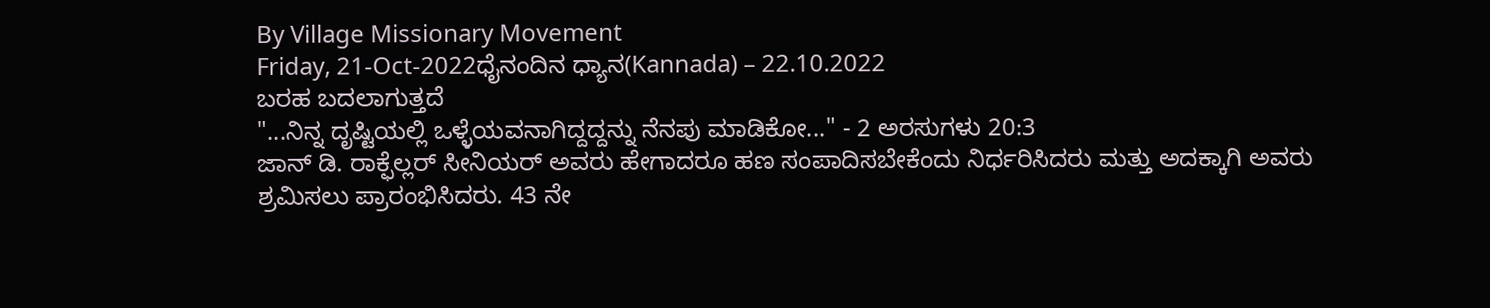By Village Missionary Movement
Friday, 21-Oct-2022ಧೈನಂದಿನ ಧ್ಯಾನ(Kannada) – 22.10.2022
ಬರಹ ಬದಲಾಗುತ್ತದೆ
"...ನಿನ್ನ ದೃಷ್ಟಿಯಲ್ಲಿ ಒಳ್ಳೆಯವನಾಗಿದ್ದದ್ದನ್ನು ನೆನಪು ಮಾಡಿಕೋ..." - 2 ಅರಸುಗಳು 20:3
ಜಾನ್ ಡಿ. ರಾಕ್ಫೆಲ್ಲರ್ ಸೀನಿಯರ್ ಅವರು ಹೇಗಾದರೂ ಹಣ ಸಂಪಾದಿಸಬೇಕೆಂದು ನಿರ್ಧರಿಸಿದರು ಮತ್ತು ಅದಕ್ಕಾಗಿ ಅವರು ಶ್ರಮಿಸಲು ಪ್ರಾರಂಭಿಸಿದರು. 43 ನೇ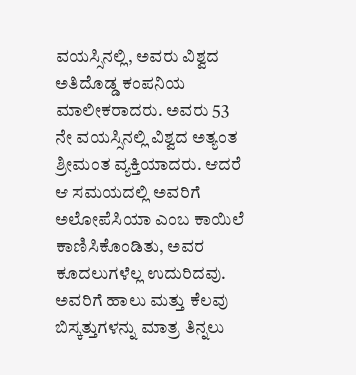ವಯಸ್ಸಿನಲ್ಲಿ, ಅವರು ವಿಶ್ವದ ಅತಿದೊಡ್ಡ ಕಂಪನಿಯ ಮಾಲೀಕರಾದರು. ಅವರು 53 ನೇ ವಯಸ್ಸಿನಲ್ಲಿ ವಿಶ್ವದ ಅತ್ಯಂತ ಶ್ರೀಮಂತ ವ್ಯಕ್ತಿಯಾದರು. ಆದರೆ ಆ ಸಮಯದಲ್ಲಿ ಅವರಿಗೆ ಅಲೋಪೆಸಿಯಾ ಎಂಬ ಕಾಯಿಲೆ ಕಾಣಿಸಿಕೊಂಡಿತು, ಅವರ ಕೂದಲುಗಳೆಲ್ಲ ಉದುರಿದವು. ಅವರಿಗೆ ಹಾಲು ಮತ್ತು ಕೆಲವು ಬಿಸ್ಕತ್ತುಗಳನ್ನು ಮಾತ್ರ ತಿನ್ನಲು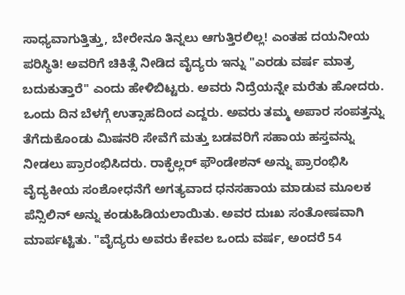ಸಾಧ್ಯವಾಗುತ್ತಿತ್ತು, ಬೇರೇನೂ ತಿನ್ನಲು ಆಗುತ್ತಿರಲಿಲ್ಲ! ಎಂತಹ ದಯನೀಯ ಪರಿಸ್ಥಿತಿ! ಅವರಿಗೆ ಚಿಕಿತ್ಸೆ ನೀಡಿದ ವೈದ್ಯರು ಇನ್ನು "ಎರಡು ವರ್ಷ ಮಾತ್ರ ಬದುಕುತ್ತಾರೆ" ಎಂದು ಹೇಳಿಬಿಟ್ಟರು. ಅವರು ನಿದ್ರೆಯನ್ನೇ ಮರೆತು ಹೋದರು. ಒಂದು ದಿನ ಬೆಳಗ್ಗೆ ಉತ್ಸಾಹದಿಂದ ಎದ್ದರು. ಅವರು ತಮ್ಮ ಅಪಾರ ಸಂಪತ್ತನ್ನು ತೆಗೆದುಕೊಂಡು ಮಿಷನರಿ ಸೇವೆಗೆ ಮತ್ತು ಬಡವರಿಗೆ ಸಹಾಯ ಹಸ್ತವನ್ನು ನೀಡಲು ಪ್ರಾರಂಭಿಸಿದರು. ರಾಕ್ಫೆಲ್ಲರ್ ಫೌಂಡೇಶನ್ ಅನ್ನು ಪ್ರಾರಂಭಿಸಿ ವೈದ್ಯಕೀಯ ಸಂಶೋಧನೆಗೆ ಅಗತ್ಯವಾದ ಧನಸಹಾಯ ಮಾಡುವ ಮೂಲಕ ಪೆನ್ಸಿಲಿನ್ ಅನ್ನು ಕಂಡುಹಿಡಿಯಲಾಯಿತು. ಅವರ ದುಃಖ ಸಂತೋಷವಾಗಿ ಮಾರ್ಪಟ್ಟಿತು. "ವೈದ್ಯರು ಅವರು ಕೇವಲ ಒಂದು ವರ್ಷ, ಅಂದರೆ 54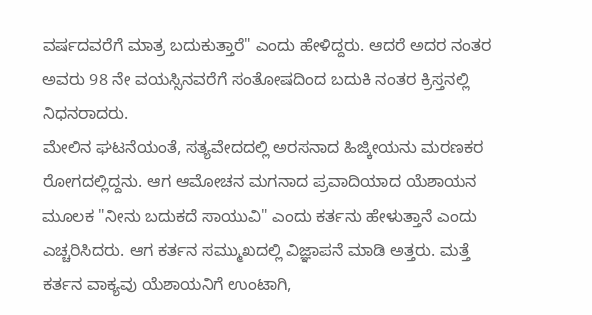ವರ್ಷದವರೆಗೆ ಮಾತ್ರ ಬದುಕುತ್ತಾರೆ" ಎಂದು ಹೇಳಿದ್ದರು. ಆದರೆ ಅದರ ನಂತರ ಅವರು 98 ನೇ ವಯಸ್ಸಿನವರೆಗೆ ಸಂತೋಷದಿಂದ ಬದುಕಿ ನಂತರ ಕ್ರಿಸ್ತನಲ್ಲಿ ನಿಧನರಾದರು.
ಮೇಲಿನ ಘಟನೆಯಂತೆ, ಸತ್ಯವೇದದಲ್ಲಿ ಅರಸನಾದ ಹಿಜ್ಕೀಯನು ಮರಣಕರ ರೋಗದಲ್ಲಿದ್ದನು. ಆಗ ಆಮೋಚನ ಮಗನಾದ ಪ್ರವಾದಿಯಾದ ಯೆಶಾಯನ ಮೂಲಕ "ನೀನು ಬದುಕದೆ ಸಾಯುವಿ" ಎಂದು ಕರ್ತನು ಹೇಳುತ್ತಾನೆ ಎಂದು ಎಚ್ಚರಿಸಿದರು. ಆಗ ಕರ್ತನ ಸಮ್ಮುಖದಲ್ಲಿ ವಿಜ್ಞಾಪನೆ ಮಾಡಿ ಅತ್ತರು. ಮತ್ತೆ ಕರ್ತನ ವಾಕ್ಯವು ಯೆಶಾಯನಿಗೆ ಉಂಟಾಗಿ,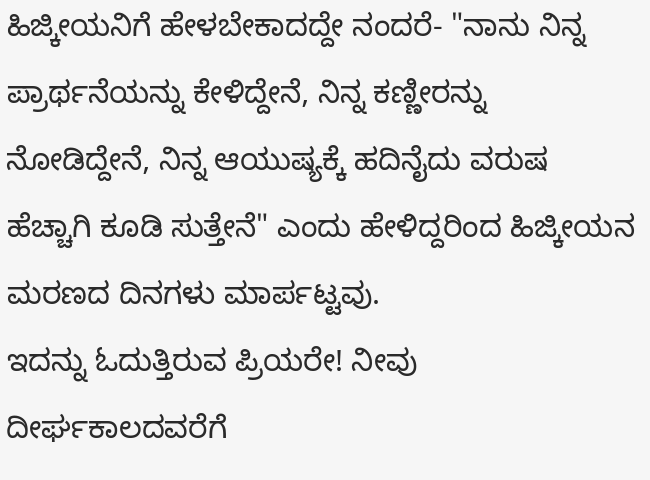ಹಿಜ್ಕೀಯನಿಗೆ ಹೇಳಬೇಕಾದದ್ದೇ ನಂದರೆ- "ನಾನು ನಿನ್ನ ಪ್ರಾರ್ಥನೆಯನ್ನು ಕೇಳಿದ್ದೇನೆ, ನಿನ್ನ ಕಣ್ಣೀರನ್ನು ನೋಡಿದ್ದೇನೆ, ನಿನ್ನ ಆಯುಷ್ಯಕ್ಕೆ ಹದಿನೈದು ವರುಷ ಹೆಚ್ಚಾಗಿ ಕೂಡಿ ಸುತ್ತೇನೆ" ಎಂದು ಹೇಳಿದ್ದರಿಂದ ಹಿಜ್ಕೀಯನ ಮರಣದ ದಿನಗಳು ಮಾರ್ಪಟ್ಟವು.
ಇದನ್ನು ಓದುತ್ತಿರುವ ಪ್ರಿಯರೇ! ನೀವು ದೀರ್ಘಕಾಲದವರೆಗೆ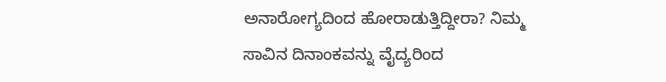ಅನಾರೋಗ್ಯದಿಂದ ಹೋರಾಡುತ್ತಿದ್ದೀರಾ? ನಿಮ್ಮ ಸಾವಿನ ದಿನಾಂಕವನ್ನು ವೈದ್ಯರಿಂದ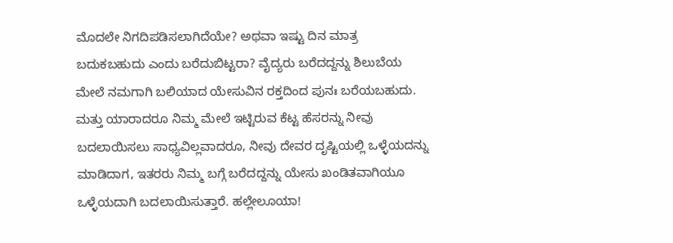ಮೊದಲೇ ನಿಗದಿಪಡಿಸಲಾಗಿದೆಯೇ? ಅಥವಾ ಇಷ್ಟು ದಿನ ಮಾತ್ರ ಬದುಕಬಹುದು ಎಂದು ಬರೆದುಬಿಟ್ಟರಾ? ವೈದ್ಯರು ಬರೆದದ್ದನ್ನು ಶಿಲುಬೆಯ ಮೇಲೆ ನಮಗಾಗಿ ಬಲಿಯಾದ ಯೇಸುವಿನ ರಕ್ತದಿಂದ ಪುನಃ ಬರೆಯಬಹುದು. ಮತ್ತು ಯಾರಾದರೂ ನಿಮ್ಮ ಮೇಲೆ ಇಟ್ಟಿರುವ ಕೆಟ್ಟ ಹೆಸರನ್ನು ನೀವು ಬದಲಾಯಿಸಲು ಸಾಧ್ಯವಿಲ್ಲವಾದರೂ, ನೀವು ದೇವರ ದೃಷ್ಟಿಯಲ್ಲಿ ಒಳ್ಳೆಯದನ್ನು ಮಾಡಿದಾಗ, ಇತರರು ನಿಮ್ಮ ಬಗ್ಗೆ ಬರೆದದ್ದನ್ನು ಯೇಸು ಖಂಡಿತವಾಗಿಯೂ ಒಳ್ಳೆಯದಾಗಿ ಬದಲಾಯಿಸುತ್ತಾರೆ. ಹಲ್ಲೇಲೂಯಾ!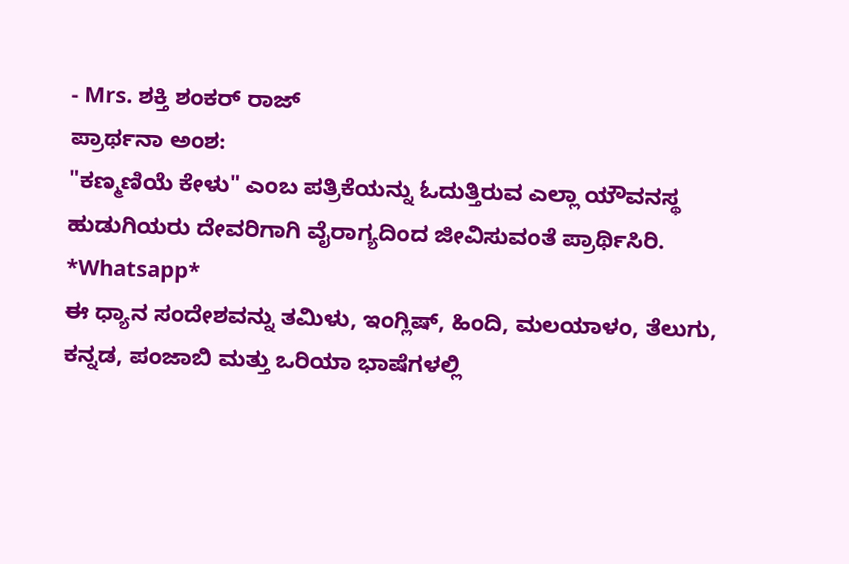- Mrs. ಶಕ್ತಿ ಶಂಕರ್ ರಾಜ್
ಪ್ರಾರ್ಥನಾ ಅಂಶ:
"ಕಣ್ಮಣಿಯೆ ಕೇಳು" ಎಂಬ ಪತ್ರಿಕೆಯನ್ನು ಓದುತ್ತಿರುವ ಎಲ್ಲಾ ಯೌವನಸ್ಥ ಹುಡುಗಿಯರು ದೇವರಿಗಾಗಿ ವೈರಾಗ್ಯದಿಂದ ಜೀವಿಸುವಂತೆ ಪ್ರಾರ್ಥಿಸಿರಿ.
*Whatsapp*
ಈ ಧ್ಯಾನ ಸಂದೇಶವನ್ನು ತಮಿಳು, ಇಂಗ್ಲಿಷ್, ಹಿಂದಿ, ಮಲಯಾಳಂ, ತೆಲುಗು, ಕನ್ನಡ, ಪಂಜಾಬಿ ಮತ್ತು ಒರಿಯಾ ಭಾಷೆಗಳಲ್ಲಿ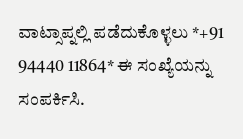ವಾಟ್ಸಾಪ್ನಲ್ಲಿ ಪಡೆದುಕೊಳ್ಳಲು *+91 94440 11864* ಈ ಸಂಖ್ಯೆಯನ್ನು ಸಂಪರ್ಕಿಸಿ.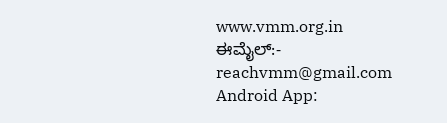www.vmm.org.in
ಈಮೈಲ್:- reachvmm@gmail.com
Android App: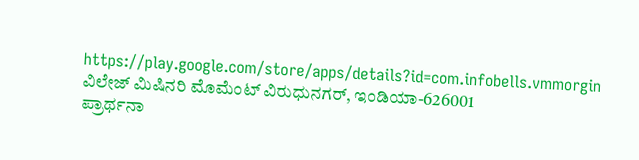https://play.google.com/store/apps/details?id=com.infobells.vmmorgin
ವಿಲೇಜ್ ಮಿಷಿನರಿ ಮೊಮೆಂಟ್ ವಿರುಧುನಗರ್, ಇಂಡಿಯಾ-626001
ಪ್ರಾರ್ಥನಾ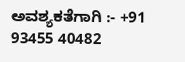ಅವಶ್ಯಕತೆಗಾಗಿ :- +91 93455 40482